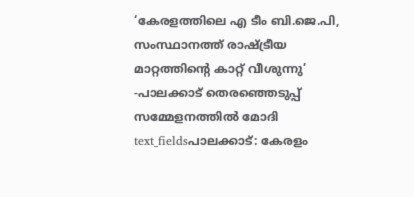‘കേരളത്തിലെ എ ടീം ബി.ജെ.പി, സംസ്ഥാനത്ത് രാഷ്ട്രീയ മാറ്റത്തിന്റെ കാറ്റ് വീശുന്നു’ -പാലക്കാട് തെരഞ്ഞെടുപ്പ് സമ്മേളനത്തിൽ മോദി
text_fieldsപാലക്കാട്: കേരളം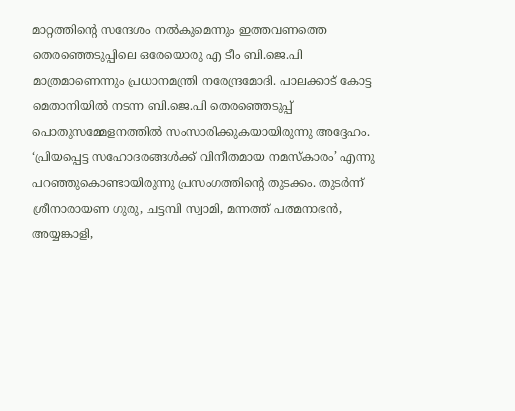മാറ്റത്തിന്റെ സന്ദേശം നൽകുമെന്നും ഇത്തവണത്തെ തെരഞ്ഞെടുപ്പിലെ ഒരേയൊരു എ ടീം ബി.ജെ.പി മാത്രമാണെന്നും പ്രധാനമന്ത്രി നരേന്ദ്രമോദി. പാലക്കാട് കോട്ട മെതാനിയിൽ നടന്ന ബി.ജെ.പി തെരഞ്ഞെടുപ്പ് പൊതുസമ്മേളനത്തിൽ സംസാരിക്കുകയായിരുന്നു അദ്ദേഹം. ‘പ്രിയപ്പെട്ട സഹോദരങ്ങൾക്ക് വിനീതമായ നമസ്കാരം’ എന്നു പറഞ്ഞുകൊണ്ടായിരുന്നു പ്രസംഗത്തിന്റെ തുടക്കം. തുടർന്ന് ശ്രീനാരായണ ഗുരു, ചട്ടമ്പി സ്വാമി, മന്നത്ത് പത്മനാഭൻ, അയ്യങ്കാളി,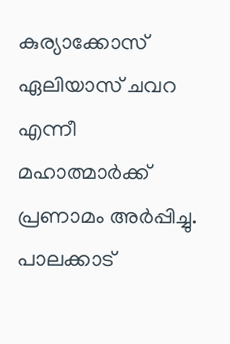കുര്യാക്കോസ് ഏലിയാസ് ചവറ എന്നീ മഹാത്മാർക്ക് പ്രണാമം അർപ്പിച്ചു. പാലക്കാട്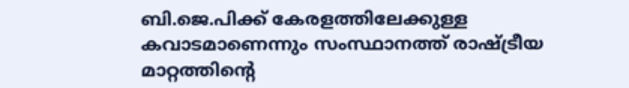ബി.ജെ.പിക്ക് കേരളത്തിലേക്കുള്ള കവാടമാണെന്നും സംസ്ഥാനത്ത് രാഷ്ട്രീയ മാറ്റത്തിന്റെ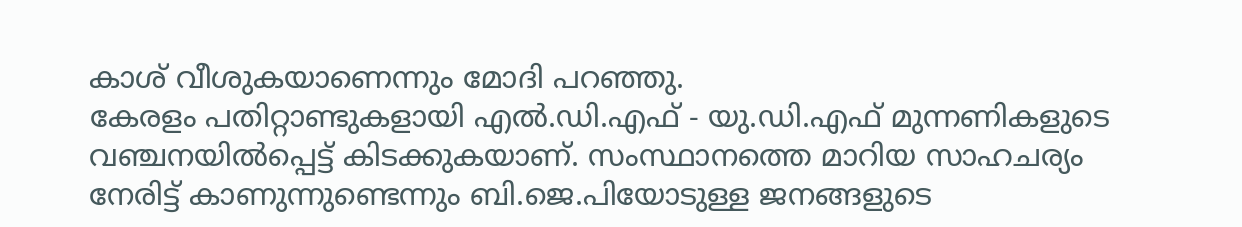കാശ് വീശുകയാണെന്നും മോദി പറഞ്ഞു.
കേരളം പതിറ്റാണ്ടുകളായി എൽ.ഡി.എഫ് - യു.ഡി.എഫ് മുന്നണികളുടെ വഞ്ചനയിൽപ്പെട്ട് കിടക്കുകയാണ്. സംസ്ഥാനത്തെ മാറിയ സാഹചര്യം നേരിട്ട് കാണുന്നുണ്ടെന്നും ബി.ജെ.പിയോടുള്ള ജനങ്ങളുടെ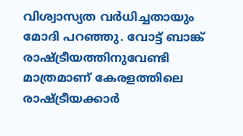വിശ്വാസ്യത വർധിച്ചതായും മോദി പറഞ്ഞു. വോട്ട് ബാങ്ക് രാഷ്ട്രീയത്തിനുവേണ്ടി മാത്രമാണ് കേരളത്തിലെ രാഷ്ട്രീയക്കാർ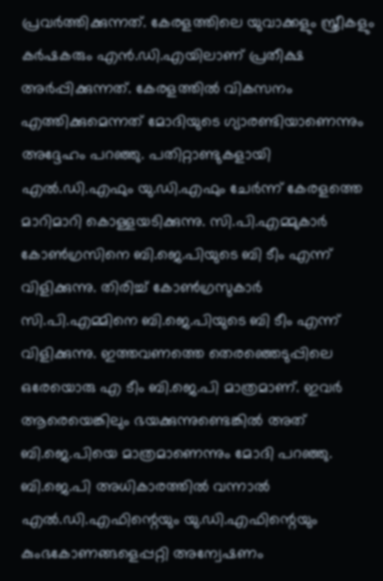പ്രവർത്തിക്കുന്നത്. കേരളത്തിലെ യുവാക്കളും സ്ത്രീകളും കർഷകരും എൻ.ഡി.എയിലാണ് പ്രതീക്ഷ അർപ്പിക്കുന്നത്. കേരളത്തിൽ വികസനം എത്തിക്കുമെന്നത് മോദിയുടെ ഗ്യാരണ്ടിയാണെന്നും അദ്ദേഹം പറഞ്ഞു. പതിറ്റാണ്ടുകളായി എൽ.ഡി.എഫും യു.ഡി.എഫും ചേർന്ന് കേരളത്തെ മാറിമാറി കൊള്ളയടിക്കുന്നു. സി.പി.എമ്മുകാർ കോൺഗ്രസിനെ ബി.ജെ.പിയുടെ ബി ടീം എന്ന് വിളിക്കുന്നു. തിരിച്ച് കോൺഗ്രസുകാർ സി.പി.എമ്മിനെ ബി.ജെ.പിയുടെ ബി ടീം എന്ന് വിളിക്കുന്നു. ഇത്തവണത്തെ തെരഞ്ഞെടുപ്പിലെ ഒരേയൊരു എ ടീം ബി.ജെ.പി മാത്രമാണ്. ഇവർ ആരെയെങ്കിലും ഭയക്കുന്നുണ്ടെങ്കിൽ അത് ബി.ജെ.പിയെ മാത്രമാണെന്നും മോദി പറഞ്ഞു. ബി.ജെ.പി അധികാരത്തിൽ വന്നാൽ എൽ.ഡി.എഫിന്റെയും യു.ഡി.എഫിന്റെയും കുംഭകോണങ്ങളെപ്പറ്റി അന്വേഷണം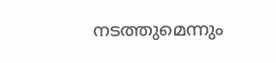നടത്തുമെന്നും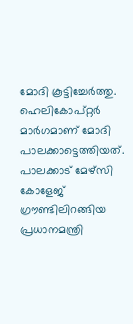മോദി കൂട്ടിച്ചേർത്തു.
ഹെലികോപ്റ്റർ മാർഗമാണ് മോദി പാലക്കാട്ടെത്തിയത്. പാലക്കാട് മേഴ്സി കോളേജ് ഗ്രൗണ്ടിലിറങ്ങിയ പ്രധാനമന്ത്രി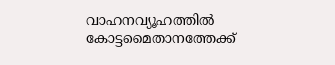വാഹനവ്യൂഹത്തിൽ കോട്ടമൈതാനത്തേക്ക്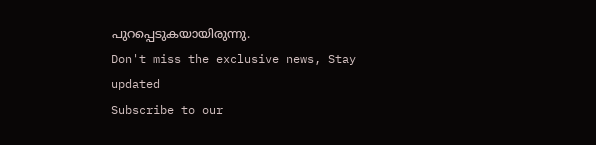പുറപ്പെടുകയായിരുന്നു.
Don't miss the exclusive news, Stay updated
Subscribe to our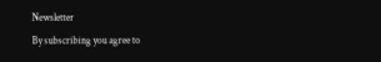Newsletter
By subscribing you agree to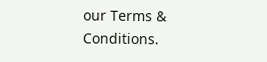our Terms & Conditions.